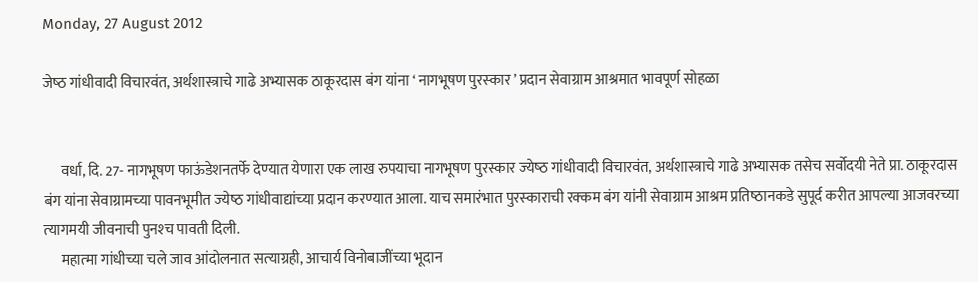Monday, 27 August 2012

जेष्‍ठ गांधीवादी विचारवंत, अर्थशास्‍त्राचे गाढे अभ्‍यासक ठाकूरदास बंग यांना ‘ नागभूषण पुरस्‍कार ’ प्रदान सेवाग्राम आश्रमात भावपूर्ण सोहळा


      वर्धा, दि. 27- नागभूषण फाऊंडेशनतर्फे देण्‍यात येणारा एक लाख रुपयाचा नागभूषण पुरस्‍कार ज्‍येष्‍ठ गांधीवादी विचारवंत, अर्थशास्‍त्राचे गाढे अभ्‍यासक तसेच सर्वोदयी नेते प्रा. ठाकूरदास बंग यांना सेवाग्रामच्‍या पावनभूमीत ज्‍येष्‍ठ गांधीवाद्यांच्‍या प्रदान करण्‍यात आला. याच समारंभात पुरस्‍काराची रक्‍कम बंग यांनी सेवाग्राम आश्रम प्रतिष्‍ठानकडे सुपूर्द करीत आपल्‍या आजवरच्‍या त्‍यागमयी जीवनाची पुनश्‍च पावती दिली.
      महात्‍मा गांधीच्‍या चले जाव आंदोलनात सत्‍याग्रही, आचार्य विनोबाजींच्‍या भूदान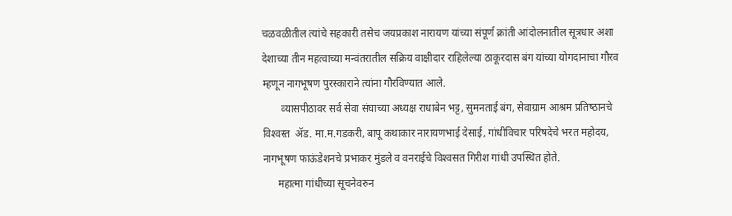चळवळीतील त्‍यांचे सहकारी तसेच जयप्रकाश नारायण यांच्‍या संपूर्ण क्रांती आंदोलनातील सूत्रधार अशा देशाच्‍या तीन महत्‍वाच्‍या मन्‍वंतरातील सक्रिय वाक्षीदार राहिलेल्‍या ठाकूरदास बंग यांच्‍या योगदानाचा गौरव म्‍हणून नागभूषण पुरस्‍काराने त्‍यांना गौरविण्‍यात आले.
       व्‍यासपीठावर सर्व सेवा संघाच्‍या अध्‍यक्ष राधाबेन भट्ट, सुमनताई बंग, सेवाग्राम आश्रम प्रतिष्‍ठानचे विश्‍वस्‍त  ॲड. मा.म.गडकरी, बापू कथाकार नारायणभाई देसाई, गांधीविचार परिषदेचे भरत महोदय, नागभूषण फाऊंडेशनचे प्रभाकर मुंडले व वनराईचे विश्‍वसत गिरीश गांधी उपस्थित होते.
      महात्‍मा गांधीच्‍या सूचनेवरुन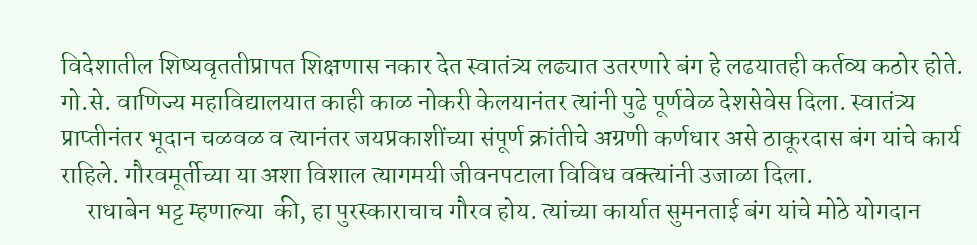विदेशातील शिष्‍यवृततीप्रापत शिक्षणास नकार देत स्‍वातंत्र्य लढ्यात उतरणारे बंग हे लढयातही कर्तव्‍य कठोर होते. गो.से. वाणिज्‍य महाविद्यालयात काही काळ नोकरी केलयानंतर त्‍यांनी पुढे पूर्णवेळ देशसेवेस दिला. स्‍वातंत्र्य प्राप्‍तीनंतर भूदान चळवळ व त्‍यानंतर जयप्रकाशींच्‍या संपूर्ण क्रांतीचे अग्रणी कर्णधार असे ठाकूरदास बंग यांचे कार्य राहिले. गौरवमूर्तीच्‍या या अशा विशाल त्‍यागमयी जीवनपटाला विविध वक्‍त्‍यांनी उजाळा दिला.
     राधाबेन भट्ट म्‍हणाल्‍या  की, हा पुरस्‍काराचाच गौरव होय. त्‍यांच्‍या कार्यात सुमनताई बंग यांचे मोठे योगदान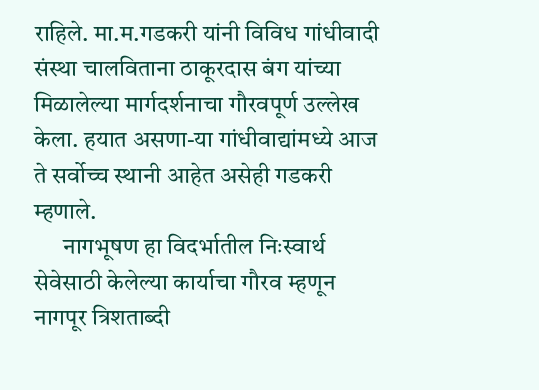राहिले. मा.म.गडकरी यांनी विविध गांधीवादी संस्‍था चालविताना ठाकूरदास बंग यांच्‍या मिळालेल्‍या मार्गदर्शनाचा गौरवपूर्ण उल्‍लेख केला. हयात असणा-या गांधीवाद्यांमध्‍ये आज ते सर्वोच्‍च स्‍थानी आहेत असेही गडकरी म्‍हणाले.
      नागभूषण हा विदर्भातील निःस्‍वार्थ सेवेसाठी केलेल्‍या कार्याचा गौरव म्‍हणून नागपूर त्रिशताब्‍दी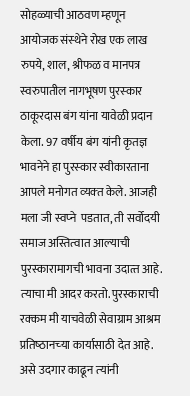सोहळ्याची आठवण म्‍हणून आयोजक संस्‍थेने रोख एक लाख रुपये, शाल, श्रीफळ व मानपत्र स्‍वरुपातील नागभूषण पुरस्‍कार ठाकूरदास बंग यांना यावेळी प्रदान केला. 97 वर्षीय बंग यांनी कृतज्ञ भावनेने हा पुरस्‍कार स्‍वीकारताना आपले मनोगत व्‍यक्‍त केले. आजही मला जी स्‍वप्‍ने  पडतात, ती सर्वोदयी समाज अस्तित्‍वात आल्‍याची पुरस्‍कारामागची भावना उदात्‍त आहे. त्‍याचा मी आदर करतो. पुरस्‍काराची रक्‍कम मी याचवेळी सेवाग्राम आश्रम प्रतिष्‍ठानच्‍या कार्यासाठी देत आहे. असे उदगार काढून त्‍यांनी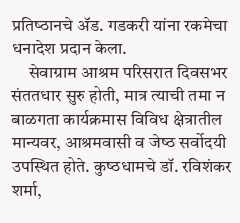प्रतिष्‍ठानचे ॲड. गडकरी यांना रकमेचा धनादेश प्रदान केला.
     सेवाग्राम आश्रम परिसरात दिवसभर संततधार सुरु होती, मात्र त्‍याची तमा न बाळगता कार्यक्रमास विविध क्षेत्रातील मान्‍यवर, आश्रमवासी व जेष्‍ठ सर्वोदयी उपस्थित होते. कुष्‍ठधामचे डॉ. रविशंकर शर्मा,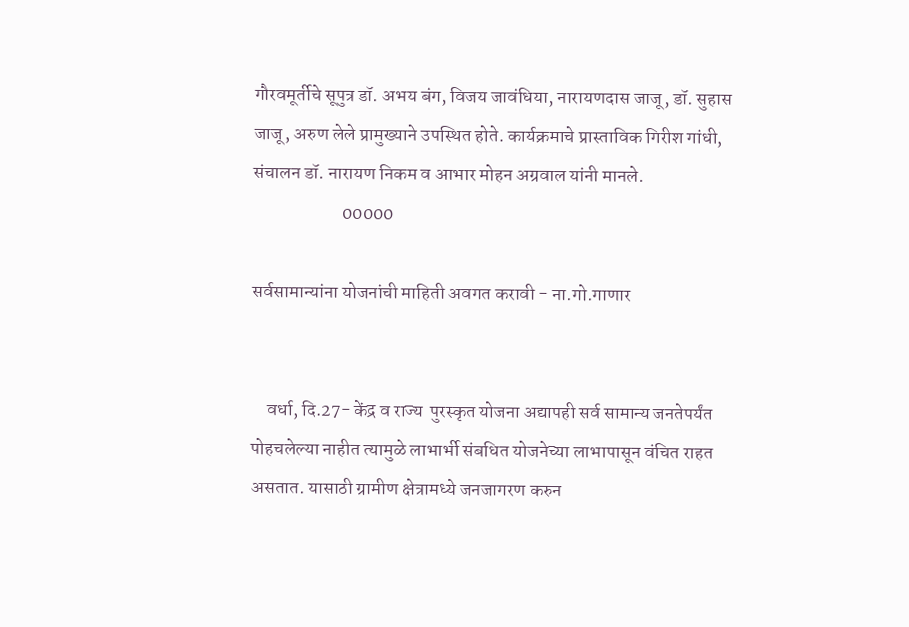गौरवमूर्तीचे सूपुत्र डॉ. अभय बंग, विजय जावंधिया, नारायणदास जाजू, डॉ. सुहास जाजू, अरुण लेले प्रामुख्‍याने उपस्थित होते. कार्यक्रमाचे प्रास्‍ताविक गिरीश गांधी, संचालन डॉ. नारायण निकम व आभार मोहन अग्रवाल यांनी मानले.
                        00000

सर्वसामान्‍यांना योजनांची माहिती अवगत करावी - ना.गो.गाणार


    वर्धा, दि.27- केंद्र व राज्‍य  पुरस्‍कृत योजना अद्यापही सर्व सामान्‍य जनतेपर्यंत पोहचलेल्‍या नाहीत त्‍यामुळे लाभार्भी संबधित योजनेच्‍या लाभापासून वंचित राहत असतात. यासाठी ग्रामीण क्षेत्रामध्‍ये जनजागरण करुन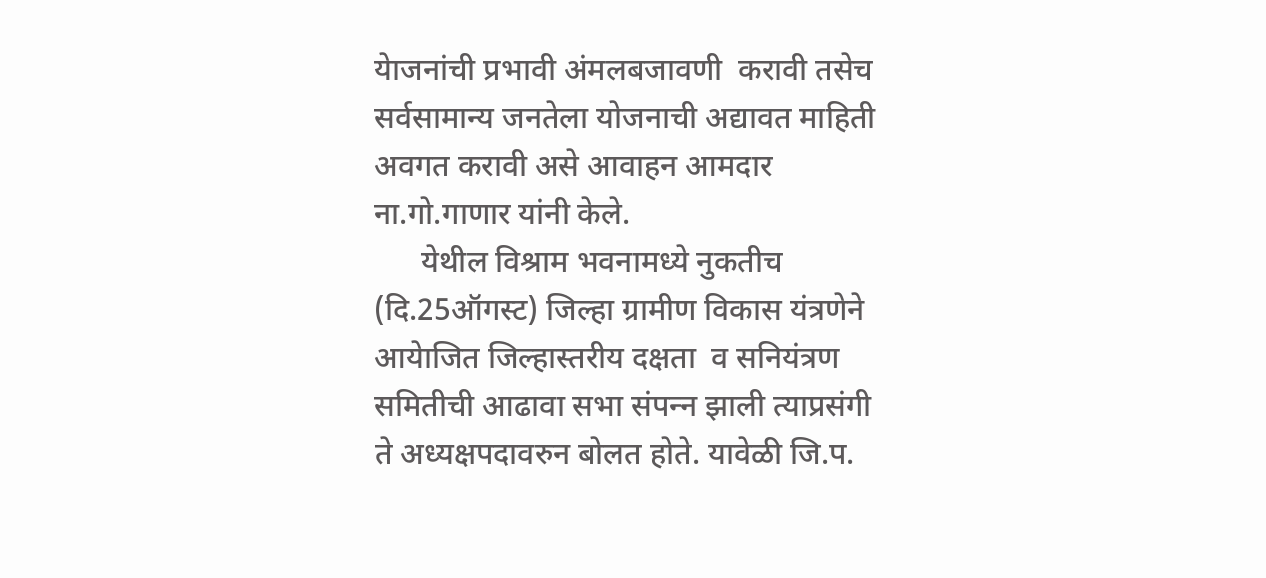येाजनांची प्रभावी अंमलबजावणी  करावी तसेच  सर्वसामान्‍य जनतेला योजनाची अद्यावत माहिती अवगत करावी असे आवाहन आमदार ना.गो.गाणार यांनी केले.
      येथील विश्राम भवनामध्‍ये नुकतीच (दि.25ऑगस्‍ट) जिल्‍हा ग्रामीण विकास यंत्रणेने आयेाजित जिल्‍हास्‍तरीय दक्षता  व सनियंत्रण समितीची आढावा सभा संपन्‍न झाली त्‍याप्रसंगी  ते अध्‍यक्षपदावरुन बोलत होते. यावेळी जि.प.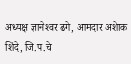अध्‍यक्ष ज्ञानेश्‍वर ढगे, आमदार अशेाक शिंदे, जि.प.चे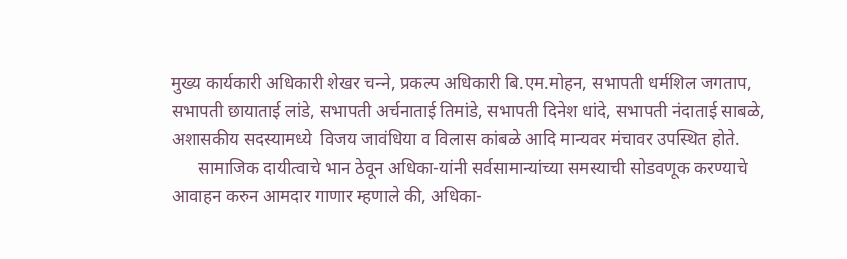मुख्‍य कार्यकारी अधिकारी शेखर चन्‍ने, प्रकल्‍प अधिकारी बि.एम.मोहन, सभापती धर्मशिल जगताप, सभापती छायाताई लांडे, सभापती अर्चनाताई तिमांडे, सभापती दिनेश धांदे, सभापती नंदाताई साबळे, अशासकीय सदस्‍यामध्‍ये  विजय जावंधिया व विलास कांबळे आदि मान्‍यवर मंचावर उपस्थित होते.
      सामाजिक दायीत्‍वाचे भान ठेवून अधिका-यांनी सर्वसामान्‍यांच्‍या समस्‍याची सोडवणूक करण्‍याचे आवाहन करुन आमदार गाणार म्‍हणाले की, अधिका-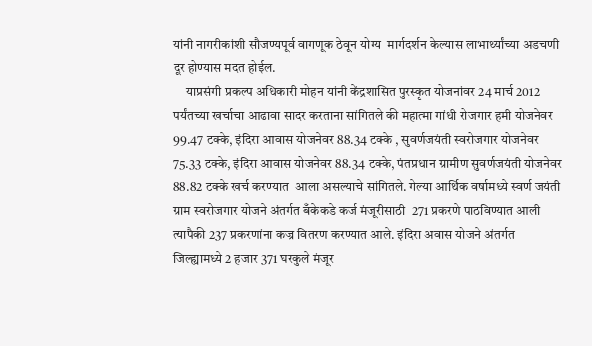यांनी नागरीकांशी सौजण्‍यपूर्व वागणूक ठेवून योग्‍य  मार्गदर्शन केल्‍यास लाभार्थ्‍यांच्‍या अडचणी दूर होण्‍यास मदत होईल.
     याप्रसंगी प्रकल्‍प अधिकारी मोहन यांनी केंद्रशासित पुरस्‍कृत योजनांवर 24 मार्च 2012 पर्यंतच्‍या खर्चाचा आढावा सादर करताना सांगितले की महात्‍मा गांधी रोजगार हमी योजनेवर 99.47 टक्‍के, इंदिरा आवास योजनेवर 88.34 टक्‍के , सुवर्णजयंती स्‍वरोजगार योजनेवर 75.33 टक्‍के, इंदिरा आवास योजनेवर 88.34 टक्‍के, पंतप्रधान ग्रामीण सुवर्णजयंती योजनेवर 88.82 टक्‍के खर्च करण्‍यात  आला असल्‍याचे सांगितले. गेल्‍या आर्थिक वर्षामध्‍ये स्‍वर्ण जयंती ग्राम स्‍वरोजगार योजने अंतर्गत बँकेकडे कर्ज मंजूरीसाठी  271 प्रकरणे पाठविण्‍यात आली त्‍यापैकी 237 प्रकरणांना कज्र वितरण करण्‍यात आले. इंदिरा अवास योजने अंतर्गत जिल्‍ह्यामध्‍ये 2 हजार 371 घरकुले मंजूर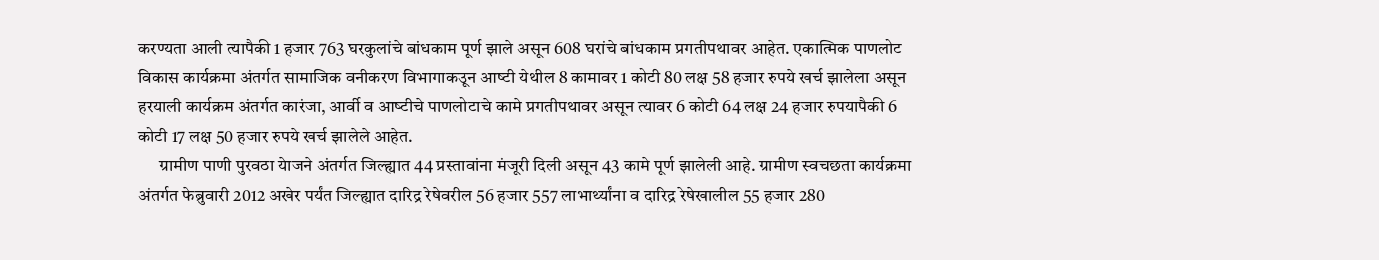करण्‍यता आली त्‍यापैकी 1 हजार 763 घरकुलांचे बांधकाम पूर्ण झाले असून 608 घरांचे बांधकाम प्रगतीपथावर आहेत. एकात्मिक पाणलोट विकास कार्यक्रमा अंतर्गत सामाजिक वनीकरण विभागाकउून आष्‍टी येथील 8 कामावर 1 कोटी 80 लक्ष 58 हजार रुपये खर्च झालेला असून हरयाली कार्यक्रम अंतर्गत कारंजा, आर्वी व आष्‍टीचे पाणलोटाचे कामे प्रगतीपथावर असून त्‍यावर 6 कोटी 64 लक्ष 24 हजार रुपयापैकी 6 कोटी 17 लक्ष 50 हजार रुपये खर्च झालेले आहेत.
      ग्रामीण पाणी पुरवठा येाजने अंतर्गत जिल्‍ह्यात 44 प्रस्‍तावांना मंजूरी दिली असून 43 कामे पूर्ण झालेली आहे. ग्रामीण स्‍वचछता कार्यक्रमा अंतर्गत फेब्रुवारी 2012 अखेर पर्यंत जिल्‍ह्यात दारिद्र रेषेवरील 56 हजार 557 लाभार्थ्‍यांना व दारिद्र रेषेखालील 55 हजार 280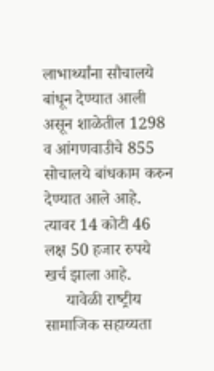लाभार्थ्‍यांना सौचालये बांधून देण्‍यात आली असून शाळेतील 1298 व आंगणवाउीचे 855 सोचालये बांधकाम करुन देण्‍यात आले आहे. त्‍यावर 14 कोटी 46 लक्ष 50 हजार रुपये खर्च झाला आहे.
     यावेळी राष्‍ट्रीय सामाजिक सहाय्यता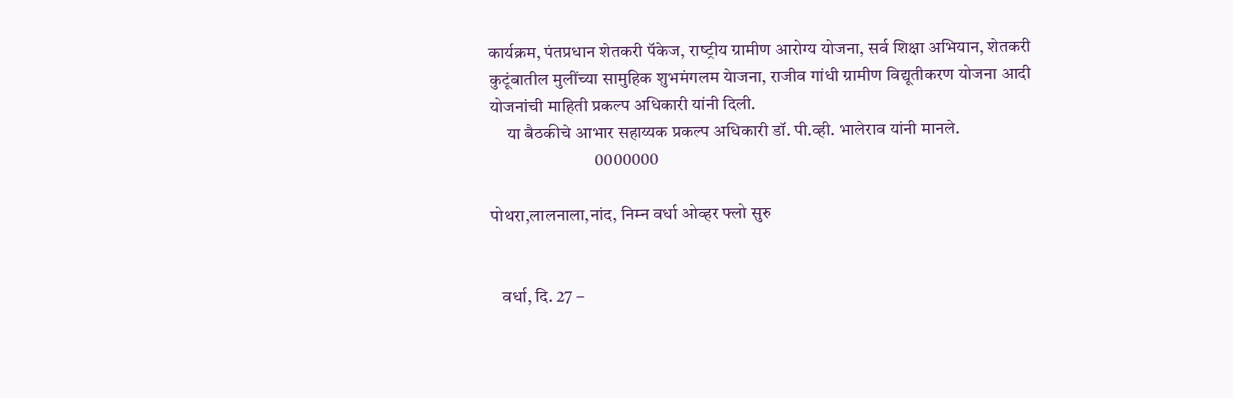कार्यक्रम, पंतप्रधान शेतकरी पॅकेज, राष्‍ट्रीय ग्रामीण आरोग्‍य योजना, सर्व शिक्षा अभियान, शेतकरी कुटूंबातील मुलींच्‍या सामुहिक शुभमंगलम येाजना, राजीव गांधी ग्रामीण विद्यूतीकरण योजना आदी योजनांची माहिती प्रकल्‍प अधिकारी यांनी दिली.
     या बैठकीचे आभार सहाय्यक प्रकल्‍प अधिकारी डॉ. पी.व्‍ही. भालेराव यांनी मानले.
                              0000000

पोथरा,लालनाला,नांद, निम्‍न वर्धा ओव्‍हर फ्लो सुरु


   वर्धा, दि. 27 –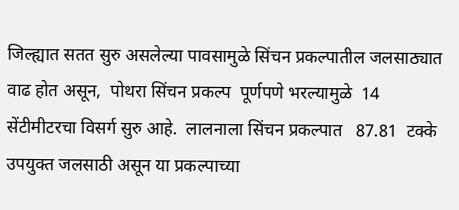जिल्‍ह्यात सतत सुरु असलेल्‍या पावसामुळे सिंचन प्रकल्‍पातील जलसाठ्यात वाढ होत असून,  पोथरा सिंचन प्रकल्‍प  पूर्णपणे भरल्‍यामुळे  14 सेंटीमीटरचा विसर्ग सुरु आहे.  लालनाला सिंचन प्रकल्‍पात   87.81  टक्‍के उपयुक्‍त जलसाठी असून या प्रकल्‍पाच्‍या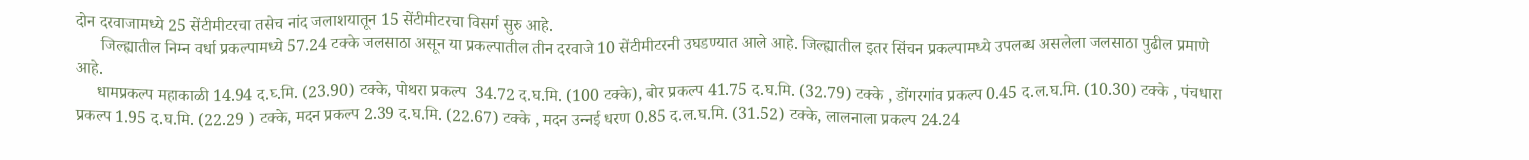दोन दरवाजामध्‍ये 25 सेंटीमीटरचा तसेच नांद जलाशयातून 15 सेंटीमीटरचा विसर्ग सुरु आहे.
      जिल्‍ह्यातील निम्‍न वर्धा प्रकल्‍पामध्‍ये 57.24 टक्‍के जलसाठा असून या प्रकल्‍पातील तीन दरवाजे 10 सेंटीमीटरनी उघडण्‍यात आले आहे. जिल्‍ह्यातील इतर सिंचन प्रकल्‍पामध्‍ये उपलब्‍ध असलेला जलसाठा पुढील प्रमाणे आहे.
     धामप्रकल्‍प महाकाळी 14.94 द.घ्‍.मि. (23.90) टक्‍के, पोथरा प्रकल्‍प  34.72 द.घ.मि. (100 टक्‍के), बोर प्रकल्‍प 41.75 द.घ.मि. (32.79) टक्‍के , डोंगरगांव प्रकल्‍प 0.45 द.ल.घ.मि. (10.30) टक्‍के , पंचधारा प्रकल्‍प 1.95 द.घ.मि. (22.29 ) टक्‍के, मदन प्रकल्‍प 2.39 द.घ.मि. (22.67) टक्‍के , मदन उन्‍नई धरण 0.85 द.ल.घ.मि. (31.52) टक्‍के, लालनाला प्रकल्‍प 24.24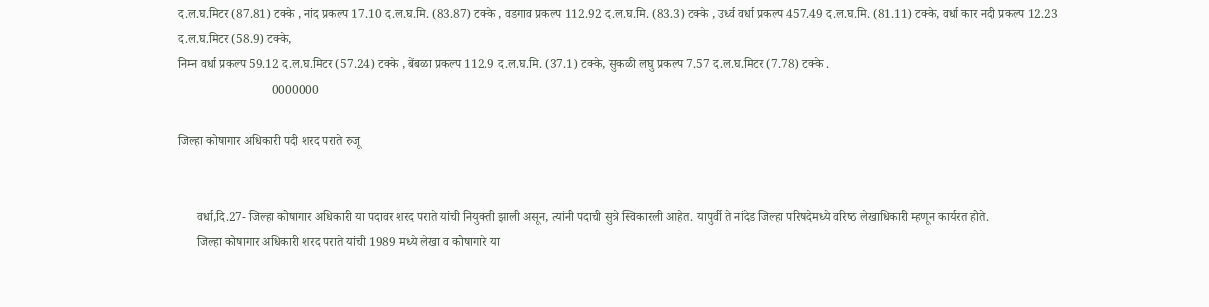द.ल.घ.मिटर (87.81) टक्‍के , नांद प्रकल्‍प 17.10 द.ल.घ.मि. (83.87) टक्‍के , वडगाव प्रकल्‍प 112.92 द.ल.घ.मि. (83.3) टक्‍के , उर्ध्‍व वर्धा प्रकल्‍प 457.49 द.ल.घ.मि. (81.11) टक्‍के, वर्धा कार नदी प्रकल्‍प 12.23 द.ल.घ.मिटर (58.9) टक्‍के,
निम्‍न वर्धा प्रकल्‍प 59.12 द.ल.घ.मिटर (57.24) टक्‍के , बेंबळा प्रकल्‍प 112.9 द.ल.घ.मि. (37.1) टक्‍के, सुकळी लघु प्रकल्‍प 7.57 द.ल.घ.मिटर (7.78) टक्‍के .
                              0000000

जिल्‍हा कोषागार अधिकारी पदी शरद पराते रुजू


      वर्धा,दि.27- जिल्‍हा कोषागार अधिकारी या पदावर शरद पराते यांची नियुक्‍ती झाली असून, त्‍यांनी पदाची सुत्रे स्विकारली आहेत. यापुर्वी ते नांदेड जिल्‍हा परिषदेमध्‍ये वरिष्‍ठ लेखाधिकारी म्‍हणून कार्यरत होते.
      जिल्‍हा कोषागार अधिकारी शरद पराते यांची 1989 मध्‍ये लेखा व कोषागारे या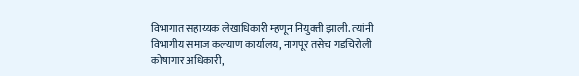विभागात सहाय्यक लेखाधिकारी म्‍हणून नियुक्‍ती झाली. त्‍यांनी विभागीय समाज कल्‍याण कार्यालय, नागपूर तसेच गडचिरोली कोषागार अधिकारी,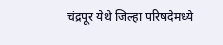चंद्रपूर येथे जिल्‍हा परिषदेमध्‍ये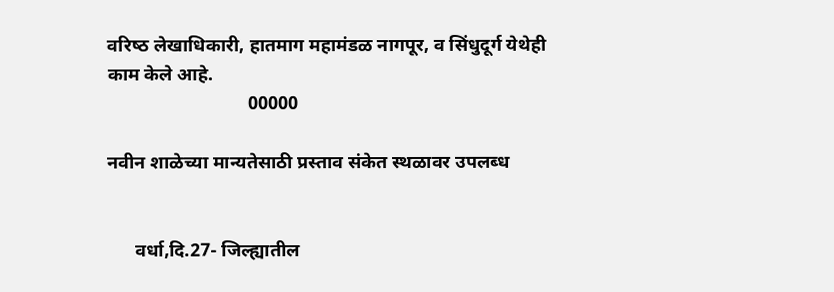वरिष्‍ठ लेखाधिकारी, हातमाग महामंडळ नागपूर, व सिंधुदूर्ग येथेही  काम केले आहे.
                              00000

नवीन शाळेच्‍या मान्‍यतेसाठी प्रस्‍ताव संकेत स्‍थळावर उपलब्‍ध


      वर्धा,दि.27- जिल्‍ह्यातील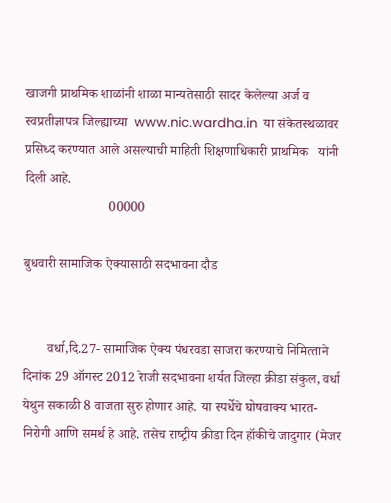खाजगी प्राथमिक शाळांनी शाळा मान्‍यतेसाठी सादर केलेल्‍या अर्ज व स्‍वप्रतीज्ञापत्र जिल्‍ह्याच्‍या  www.nic.wardha.in  या संकेतस्‍थळावर प्रसिध्‍द करण्‍यात आले असल्‍याची माहिती शिक्षणाधिकारी प्राथमिक   यांनी दिली आहे.
                         00000

बुधवारी सामाजिक ऐक्‍यासाठी सदभावना दौड


       वर्धा,दि.27- सामाजिक ऐक्‍य पंधरवडा साजरा करण्‍याचे निमित्‍ताने  दिनांक 29 ऑगस्‍ट 2012 रेाजी सदभावना शर्यत जिल्‍हा क्रीडा संकुल, वर्धा येथुन सकाळी 8 वाजता सुरु होणार आहे. या स्‍पर्धेचे घोषवाक्‍य भारत-निरोगी आणि समर्थ हे आहे. तसेच राष्‍ट्रीय क्रीडा दिन हॉकीचे जादुगार (मेजर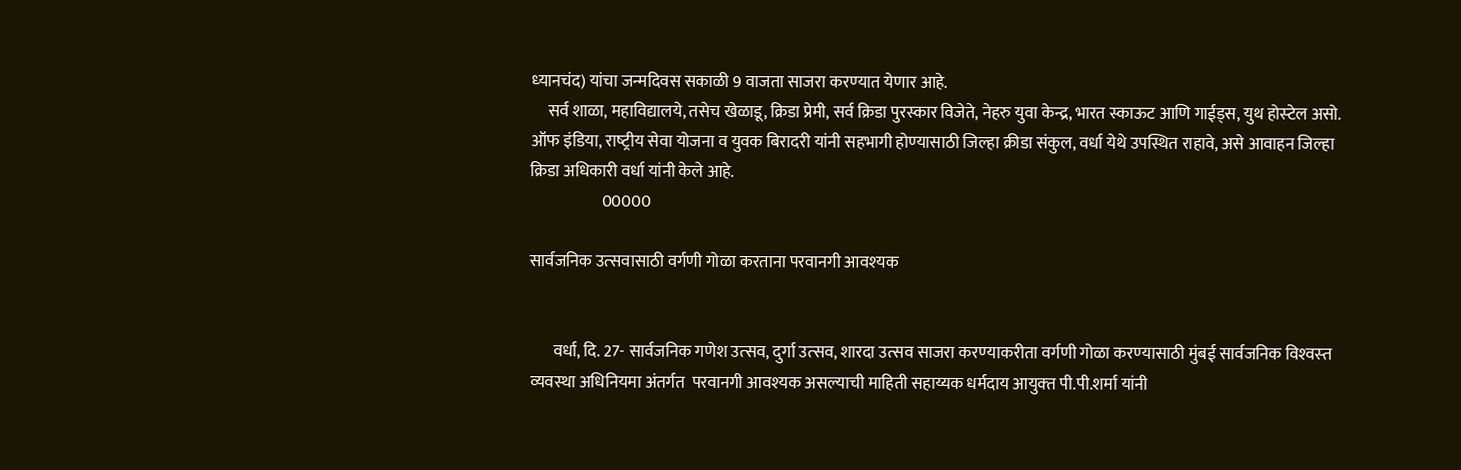ध्‍यानचंद) यांचा जन्‍मदिवस सकाळी 9 वाजता साजरा करण्‍यात येणार आहे.
     सर्व शाळा, महाविद्यालये, तसेच खेळाडू, क्रिडा प्रेमी, सर्व क्रिडा पुरस्‍कार विजेते, नेहरु युवा केन्‍द्र, भारत स्‍काऊट आणि गाईड्स, युथ होस्‍टेल असो. ऑफ इंडिया, राष्‍ट्रीय सेवा योजना व युवक बिरादरी यांनी सहभागी होण्‍यासाठी जिल्‍हा क्रीडा संकुल, वर्धा येथे उपस्थित राहावे, असे आवाहन जिल्‍हा क्रिडा अधिकारी वर्धा यांनी केले आहे.
                      00000

सार्वजनिक उत्‍सवासाठी वर्गणी गोळा करताना परवानगी आवश्‍यक


       वर्धा, दि. 27- सार्वजनिक गणेश उत्‍सव, दुर्गा उत्‍सव, शारदा उत्‍सव साजरा करण्‍याकरीता वर्गणी गोळा करण्‍यासाठी मुंबई सार्वजनिक विश्‍वस्‍त व्‍यवस्‍था अधिनियमा अंतर्गत  परवानगी आवश्‍यक असल्‍याची माहिती सहाय्यक धर्मदाय आयुक्‍त पी.पी.शर्मा यांनी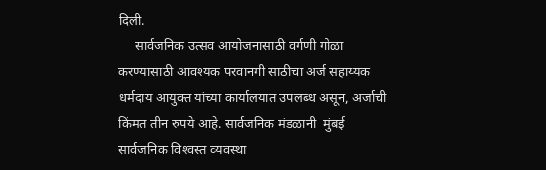दिली.
     सार्वजनिक उत्‍सव आयोजनासाठी वर्गणी गोळा करण्‍यासाठी आवश्‍यक परवानगी साठीचा अर्ज सहाय्यक धर्मदाय आयुक्‍त यांच्‍या कार्यालयात उपलब्‍ध असून, अर्जाची किंमत तीन रुपये आहे. सार्वजनिक मंडळानी  मुंबई सार्वजनिक विश्‍वस्‍त व्‍यवस्‍था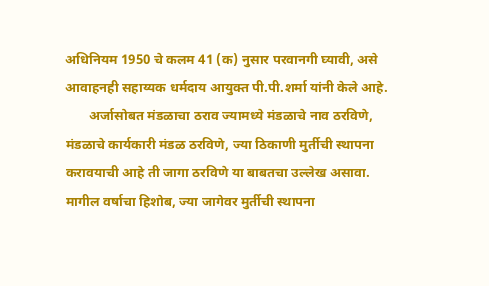अधिनियम 1950 चे कलम 41 (क) नुसार परवानगी घ्‍यावी, असे आवाहनही सहाय्यक धर्मदाय आयुक्‍त पी.पी.शर्मा यांनी केले आहे.
       अर्जासोबत मंडळाचा ठराव ज्‍यामध्‍ये मंडळाचे नाव ठरविणे, मंडळाचे कार्यकारी मंडळ ठरविणे, ज्‍या ठिकाणी मुर्तीची स्‍थापना करावयाची आहे ती जागा ठरविणे या बाबतचा उल्‍लेख असावा. मागील वर्षाचा हिशोब, ज्‍या जागेवर मुर्तीची स्‍थापना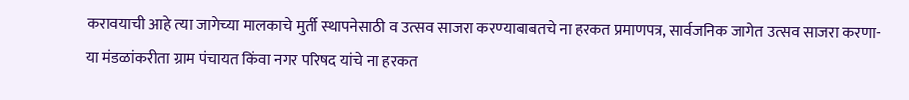करावयाची आहे त्‍या जागेच्‍या मालकाचे मुर्ती स्‍थापनेसाठी व उत्‍सव साजरा करण्‍याबाबतचे ना हरकत प्रमाणपत्र, सार्वजनिक जागेत उत्‍सव साजरा करणा-या मंडळांकरीता ग्राम पंचायत किंवा नगर परिषद यांचे ना हरकत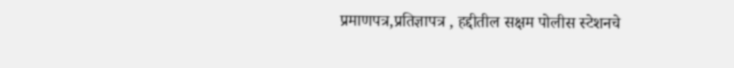प्रमाणपत्र,प्रतिज्ञापत्र , हद्दीतील सक्षम पोलीस स्‍टेशनचे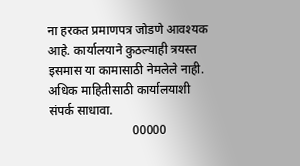ना हरकत प्रमाणपत्र जोडणे आवश्‍यक आहे. कार्यालयाने कुठल्‍याही त्रयस्‍त इसमास या कामासाठी नेमलेले नाही. अधिक माहितीसाठी कार्यालयाशी संपर्क साधावा.
                           00000